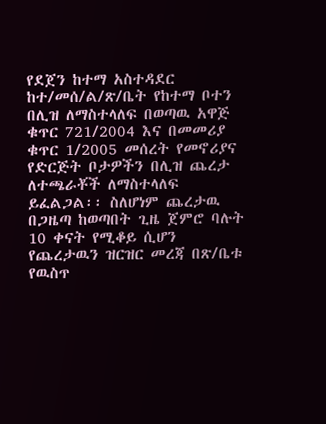የደጀን ከተማ አስተዳደር ከተ/መሰ/ል/ጽ/ቤት የከተማ ቦተን በሊዝ ለማስተላለፍ በወጣዉ አዋጅ ቁጥር 721/2004 እና በመመሪያ ቁጥር 1/2005 መሰረት የመኖሪያና የድርጅት ቦታዎችን በሊዝ ጨረታ ለተጫራቾች ለማስተላለፍ ይፈልጋል፡፡ ስለሆነም ጨረታዉ በጋዜጣ ከወጣበት ጊዜ ጀምሮ ባሉት 10 ቀናት የሚቆይ ሲሆን የጨረታዉን ዝርዝር መረጃ በጽ/ቤቱ የዉስጥ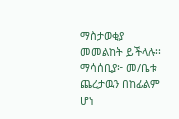ማስታወቂያ መመልከት ይችላሉ፡፡
ማሳሰቢያ፦ መ/ቤቱ ጨረታዉን በከፊልም ሆነ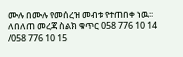ሙሉ በሙሉ የመሰረዝ መብቱ የተጠበቀ ነዉ፡፡
ለበለጠ መረጃ ስልክ ቁጥር 058 776 10 14 /058 776 10 15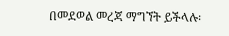በመደወል መረጃ ማግኘት ይችላሉ፡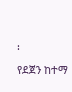፡
የደጀን ከተማ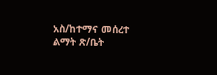አስ/ከተማና መሰረተ ልማት ጽ/ቤት